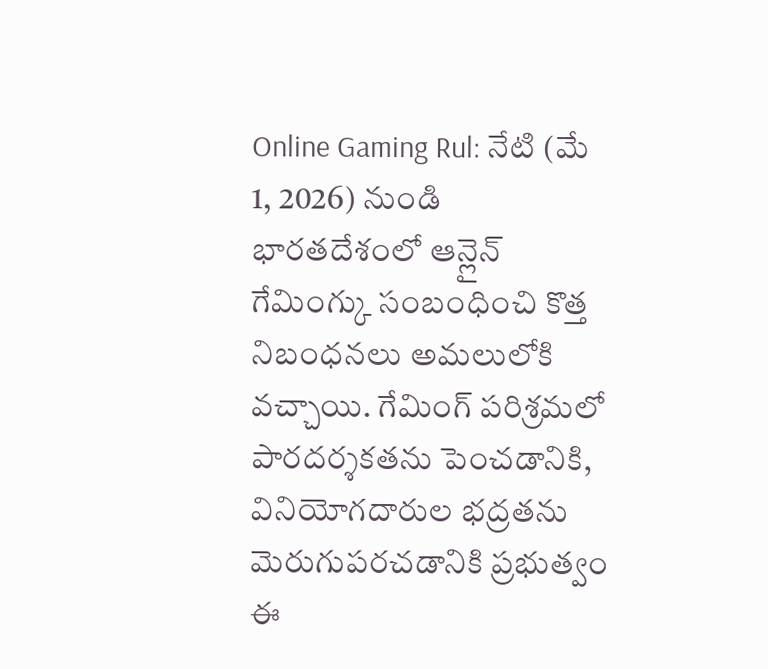Online Gaming Rul: నేటి (మే 1, 2026) నుండి భారతదేశంలో ఆన్లైన్ గేమింగ్కు సంబంధించి కొత్త నిబంధనలు అమలులోకి వచ్చాయి. గేమింగ్ పరిశ్రమలో పారదర్శకతను పెంచడానికి, వినియోగదారుల భద్రతను మెరుగుపరచడానికి ప్రభుత్వం ఈ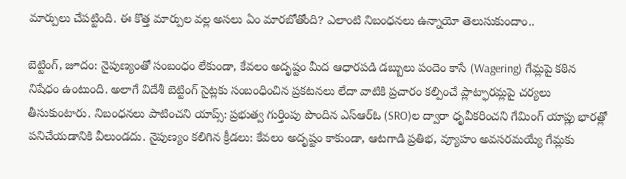మార్పులు చేపట్టింది. ఈ కొత్త మార్పుల వల్ల అసలు ఏం మారబోతోంది? ఎలాంటి నిబంధనలు ఉన్నాయో తెలుసుకుందాం..

బెట్టింగ్, జూదం: నైపుణ్యంతో సంబంధం లేకుండా, కేవలం అదృష్టం మీద ఆధారపడి డబ్బులు పందెం కాసే (Wagering) గేమ్లపై కఠిన నిషేధం ఉంటుంది. అలాగే విదేశీ బెట్టింగ్ సైట్లకు సంబంధించిన ప్రకటనలు లేదా వాటికి ప్రచారం కల్పించే ప్లాట్ఫారమ్లపై చర్యలు తీసుకుంటారు. నిబంధనలు పాటించని యాప్స్: ప్రభుత్వ గుర్తింపు పొందిన ఎస్ఆర్ఓ (SRO)ల ద్వారా ధృవీకరించని గేమింగ్ యాప్లు భారత్లో పనిచేయడానికి వీలుండదు. నైపుణ్యం కలిగిన క్రీడలు: కేవలం అదృష్టం కాకుండా, ఆటగాడి ప్రతిభ, వ్యూహం అవసరమయ్యే గేమ్లకు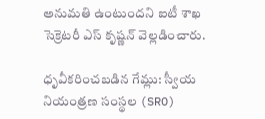అనుమతి ఉంటుందని ఐటీ శాఖ సెక్రెటరీ ఎస్ కృష్ణన్ వెల్లడించారు.

ధృవీకరించబడిన గేమ్లు: స్వీయ నియంత్రణ సంస్థల (SRO)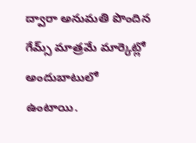ద్వారా అనుమతి పొందిన గేమ్స్ మాత్రమే మార్కెట్లో అందుబాటులో ఉంటాయి.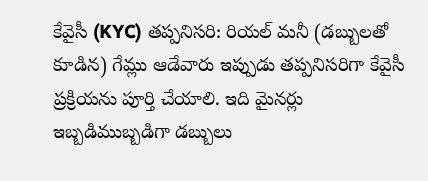కేవైసీ (KYC) తప్పనిసరి: రియల్ మనీ (డబ్బులతో కూడిన) గేమ్లు ఆడేవారు ఇప్పుడు తప్పనిసరిగా కేవైసీ ప్రక్రియను పూర్తి చేయాలి. ఇది మైనర్లు ఇబ్బడిముబ్బడిగా డబ్బులు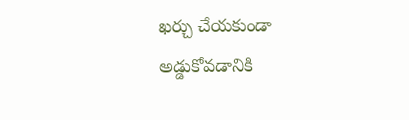ఖర్చు చేయకుండా అడ్డుకోవడానికి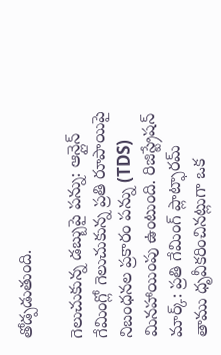తోడ్పడుతుంది.

గెలుచుకున్న డబ్బుపై పన్ను: ఆన్లైన్ గేమింగ్లో గెలుచుకున్న ప్రతి రూపాయిపై నిబంధనల ప్రకారం పన్ను (TDS) మినహాయింపు ఉంటుంది. రిజిస్ట్రేషన్ మార్క్: ప్రతి గేమింగ్ ప్లాట్ఫారమ్ తాము ధృవీకరించినట్లుగా ఒక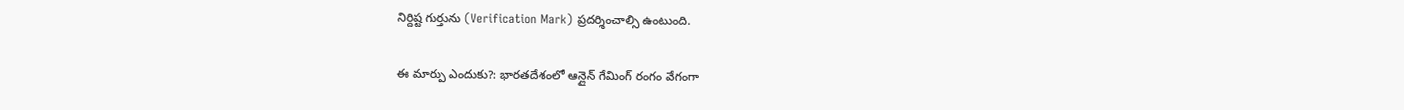నిర్దిష్ట గుర్తును (Verification Mark) ప్రదర్శించాల్సి ఉంటుంది.

ఈ మార్పు ఎందుకు?: భారతదేశంలో ఆన్లైన్ గేమింగ్ రంగం వేగంగా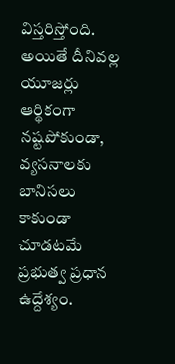విస్తరిస్తోంది. అయితే దీనివల్ల యూజర్లు ఆర్థికంగా నష్టపోకుండా, వ్యసనాలకు బానిసలు కాకుండా చూడటమే ప్రభుత్వ ప్రధాన ఉద్దేశ్యం.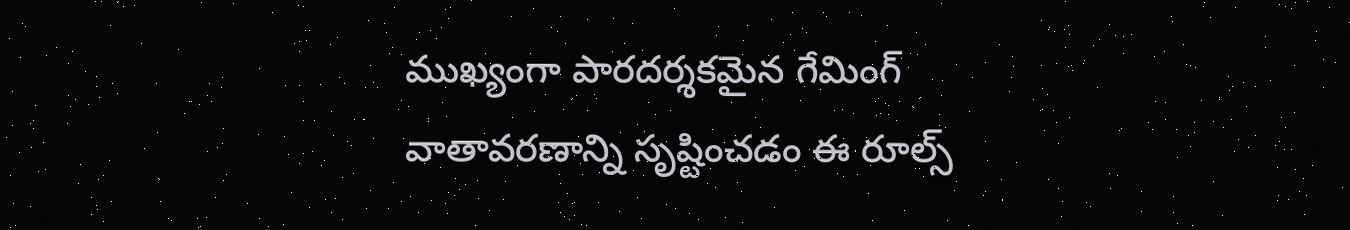ముఖ్యంగా పారదర్శకమైన గేమింగ్ వాతావరణాన్ని సృష్టించడం ఈ రూల్స్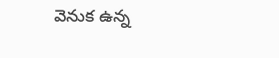వెనుక ఉన్న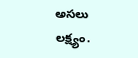అసలు లక్ష్యం.